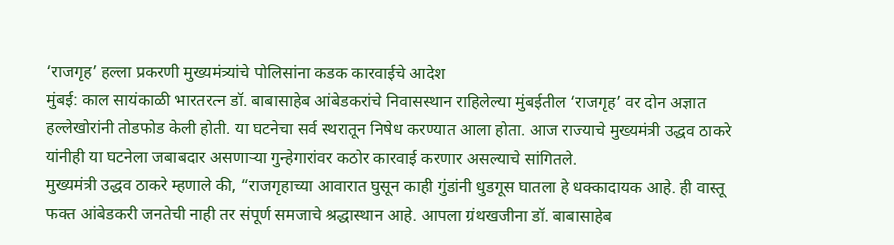‘राजगृह’ हल्ला प्रकरणी मुख्यमंत्र्यांचे पोलिसांना कडक कारवाईचे आदेश
मुंबई: काल सायंकाळी भारतरत्न डॉ. बाबासाहेब आंबेडकरांचे निवासस्थान राहिलेल्या मुंबईतील ‘राजगृह’ वर दोन अज्ञात हल्लेखोरांनी तोडफोड केली होती. या घटनेचा सर्व स्थरातून निषेध करण्यात आला होता. आज राज्याचे मुख्यमंत्री उद्धव ठाकरे यांनीही या घटनेला जबाबदार असणाऱ्या गुन्हेगारांवर कठोर कारवाई करणार असल्याचे सांगितले.
मुख्यमंत्री उद्धव ठाकरे म्हणाले की, “राजगृहाच्या आवारात घुसून काही गुंडांनी धुडगूस घातला हे धक्कादायक आहे. ही वास्तू फक्त आंबेडकरी जनतेची नाही तर संपूर्ण समजाचे श्रद्धास्थान आहे. आपला ग्रंथखजीना डॉ. बाबासाहेब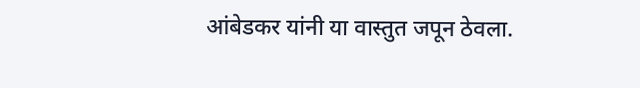आंबेडकर यांनी या वास्तुत जपून ठेवला.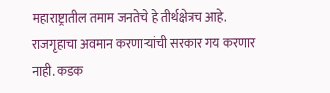महाराष्ट्रातील तमाम जनतेचे हे तीर्थक्षेत्रच आहे. राजगृहाचा अवमान करणाऱ्यांची सरकार गय करणार नाही. कडक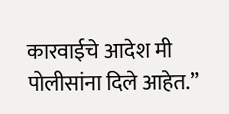कारवाईचे आदेश मी पोलीसांना दिले आहेत.”